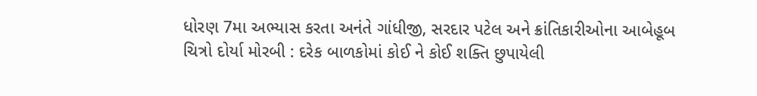ધોરણ 7મા અભ્યાસ કરતા અનંતે ગાંધીજી, સરદાર પટેલ અને ક્રાંતિકારીઓના આબેહૂબ ચિત્રો દોર્યા મોરબી : દરેક બાળકોમાં કોઈ ને કોઈ શક્તિ છુપાયેલી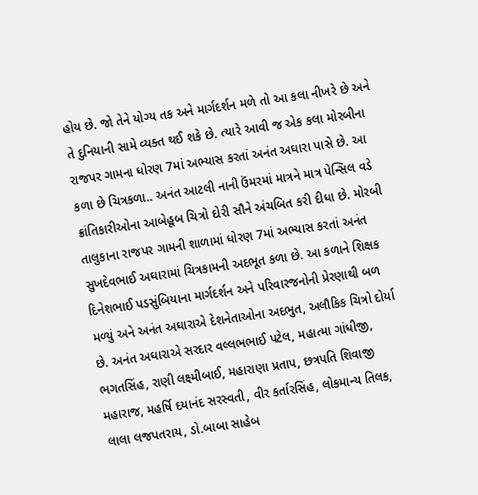હોય છે. જો તેને યોગ્ય તક અને માર્ગદર્શન મળે તો આ કલા નીખરે છે અને તે દુનિયાની સામે વ્યક્ત થઈ શકે છે. ત્યારે આવી જ એક કલા મોરબીના રાજપર ગામના ધોરણ 7માં અભ્યાસ કરતાં અનંત અઘારા પાસે છે. આ કળા છે ચિત્રકળા.. અનંત આટલી નાની ઉંમરમાં માત્રને માત્ર પેન્સિલ વડે ક્રાંતિકારીઓના આબેહૂબ ચિત્રો દોરી સૌને અંચબિત કરી દીધા છે. મોરબી તાલુકાના રાજપર ગામની શાળામાં ધોરણ 7માં અભ્યાસ કરતાં અનંત સુખદેવભાઈ અઘારામાં ચિત્રકામની અદભૂત કળા છે. આ કળાને શિક્ષક દિનેશભાઈ પડસુંબિયાના માર્ગદર્શન અને પરિવારજનોની પ્રેરણાથી બળ મળ્યું અને અનંત અઘારાએ દેશનેતાઓના અદભુત, અલૌકિક ચિત્રો દોર્યા છે. અનંત અઘારાએ સરદાર વલ્લભભાઈ પટેલ, મહાત્મા ગાંધીજી, ભગતસિંહ, રાણી લક્ષ્મીબાઈ, મહારાણા પ્રતાપ, છત્રપતિ શિવાજી મહારાજ, મહર્ષિ દયાનંદ સરસ્વતી, વીર કર્તારસિંહ, લોકમાન્ય તિલક, લાલા લજપતરાય, ડો.બાબા સાહેબ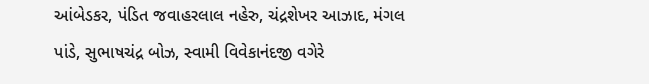આંબેડકર, પંડિત જવાહરલાલ નહેરુ, ચંદ્રશેખર આઝાદ, મંગલ પાંડે, સુભાષચંદ્ર બોઝ, સ્વામી વિવેકાનંદજી વગેરે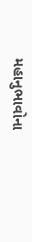મહાનુભાવોના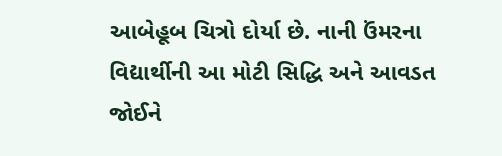આબેહૂબ ચિત્રો દોર્યા છે. નાની ઉંમરના વિદ્યાર્થીની આ મોટી સિદ્ધિ અને આવડત જોઈને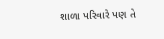શાળા પરિવારે પણ તે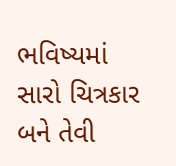ભવિષ્યમાં સારો ચિત્રકાર બને તેવી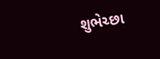શુભેચ્છા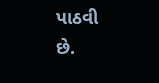પાઠવી છે.